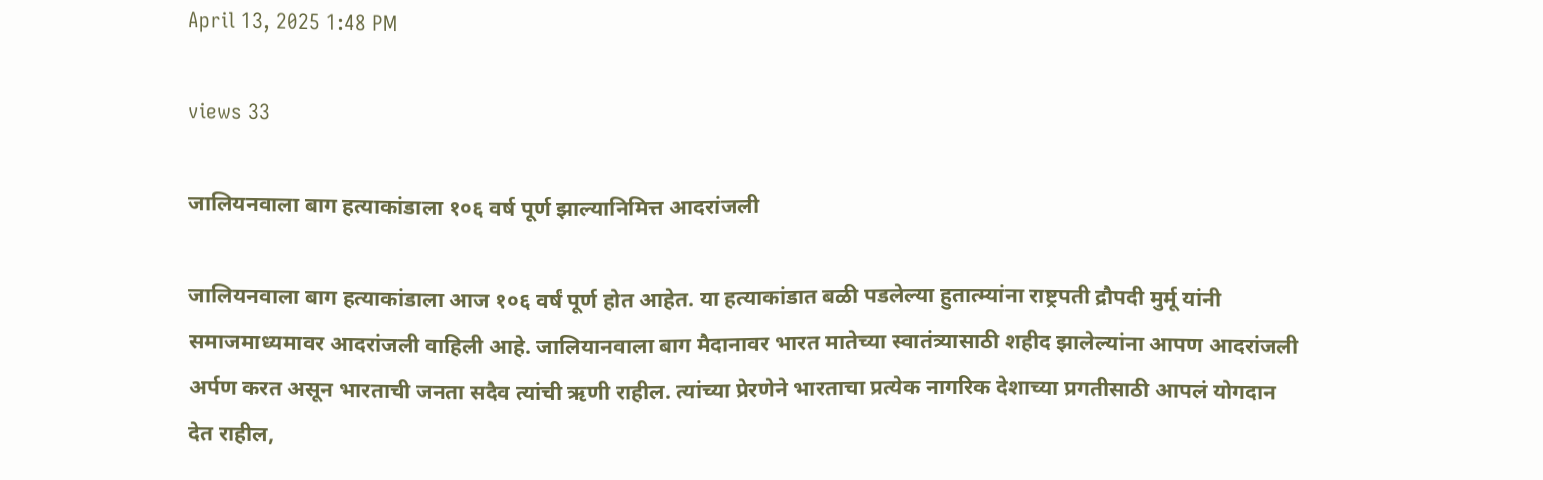April 13, 2025 1:48 PM

views 33

जालियनवाला बाग हत्याकांडाला १०६ वर्ष पूर्ण झाल्यानिमित्त आदरांजली

जालियनवाला बाग हत्याकांडाला आज १०६ वर्षं पूर्ण होत आहेत. या हत्याकांडात बळी पडलेल्या हुतात्म्यांना राष्ट्रपती द्रौपदी मुर्मू यांनी समाजमाध्यमावर आदरांजली वाहिली आहे. जालियानवाला बाग मैदानावर भारत मातेच्या स्वातंत्र्यासाठी शहीद झालेल्यांना आपण आदरांजली अर्पण करत असून भारताची जनता सदैव त्यांची ऋणी राहील. त्यांच्या प्रेरणेने भारताचा प्रत्येक नागरिक देशाच्या प्रगतीसाठी आपलं योगदान देत राहील,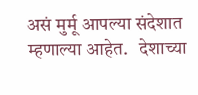असं मुर्मू आपल्या संदेशात म्हणाल्या आहेत.   देशाच्या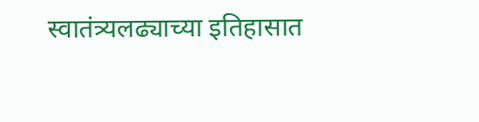स्वातंत्र्यलढ्याच्या इतिहासात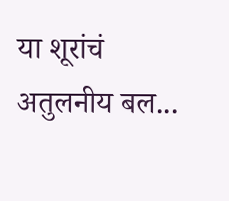या शूरांचं अतुलनीय बल...